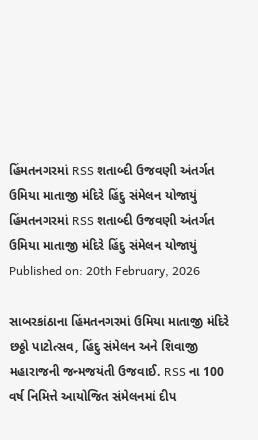હિંમતનગરમાં RSS શતાબ્દી ઉજવણી અંતર્ગત ઉમિયા માતાજી મંદિરે હિંદુ સંમેલન યોજાયું
હિંમતનગરમાં RSS શતાબ્દી ઉજવણી અંતર્ગત ઉમિયા માતાજી મંદિરે હિંદુ સંમેલન યોજાયું
Published on: 20th February, 2026

સાબરકાંઠાના હિંમતનગરમાં ઉમિયા માતાજી મંદિરે છઠ્ઠો પાટોત્સવ, હિંદુ સંમેલન અને શિવાજી મહારાજની જન્મજયંતી ઉજવાઈ. RSS ના 100 વર્ષ નિમિત્તે આયોજિત સંમેલનમાં દીપ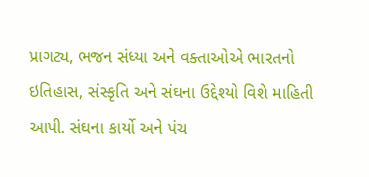પ્રાગટ્ય, ભજન સંધ્યા અને વક્તાઓએ ભારતનો ઇતિહાસ, સંસ્કૃતિ અને સંઘના ઉદ્દેશ્યો વિશે માહિતી આપી. સંઘના કાર્યો અને પંચ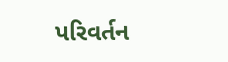પરિવર્તન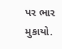પર ભાર મુકાયો.